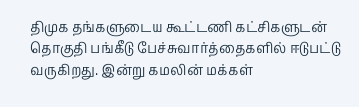திமுக தங்களுடைய கூட்டணி கட்சிகளுடன் தொகுதி பங்கீடு பேச்சுவார்த்தைகளில் ஈடுபட்டு வருகிறது. இன்று கமலின் மக்கள்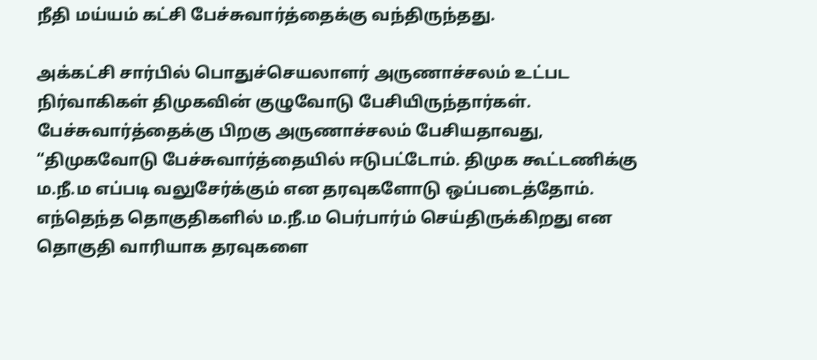நீதி மய்யம் கட்சி பேச்சுவார்த்தைக்கு வந்திருந்தது.

அக்கட்சி சார்பில் பொதுச்செயலாளர் அருணாச்சலம் உட்பட நிர்வாகிகள் திமுகவின் குழுவோடு பேசியிருந்தார்கள். பேச்சுவார்த்தைக்கு பிறகு அருணாச்சலம் பேசியதாவது,
“திமுகவோடு பேச்சுவார்த்தையில் ஈடுபட்டோம். திமுக கூட்டணிக்கு ம.நீ.ம எப்படி வலுசேர்க்கும் என தரவுகளோடு ஒப்படைத்தோம். எந்தெந்த தொகுதிகளில் ம.நீ.ம பெர்பார்ம் செய்திருக்கிறது என தொகுதி வாரியாக தரவுகளை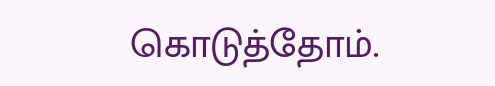கொடுத்தோம்.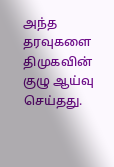அந்த தரவுகளை திமுகவின் குழு ஆய்வு செய்தது.